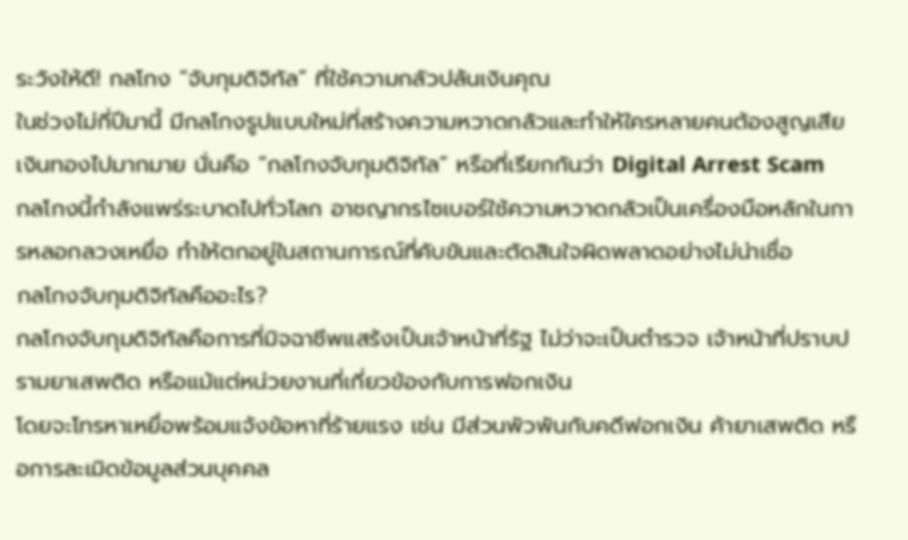ระวังให้ดี! กลโกง “จับกุมดิจิทัล” ที่ใช้ความกลัวปล้นเงินคุณ
ในช่วงไม่กี่ปีมานี้ มีกลโกงรูปแบบใหม่ที่สร้างความหวาดกลัวและทำให้ใครหลายคนต้องสูญเสียเงินทองไปมากมาย นั่นคือ “กลโกงจับกุมดิจิทัล” หรือที่เรียกกันว่า Digital Arrest Scam
กลโกงนี้กำลังแพร่ระบาดไปทั่วโลก อาชญากรไซเบอร์ใช้ความหวาดกลัวเป็นเครื่องมือหลักในการหลอกลวงเหยื่อ ทำให้ตกอยู่ในสถานการณ์ที่คับขันและตัดสินใจผิดพลาดอย่างไม่น่าเชื่อ
กลโกงจับกุมดิจิทัลคืออะไร?
กลโกงจับกุมดิจิทัลคือการที่มิจฉาชีพแสร้งเป็นเจ้าหน้าที่รัฐ ไม่ว่าจะเป็นตำรวจ เจ้าหน้าที่ปราบปรามยาเสพติด หรือแม้แต่หน่วยงานที่เกี่ยวข้องกับการฟอกเงิน
โดยจะโทรหาเหยื่อพร้อมแจ้งข้อหาที่ร้ายแรง เช่น มีส่วนพัวพันกับคดีฟอกเงิน ค้ายาเสพติด หรือการละเมิดข้อมูลส่วนบุคคล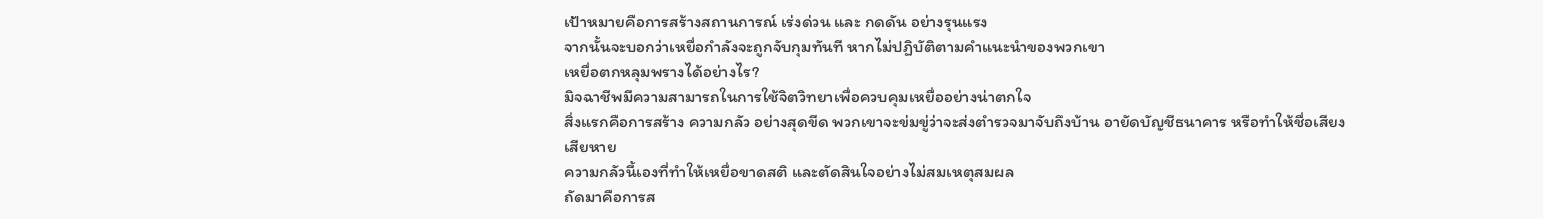เป้าหมายคือการสร้างสถานการณ์ เร่งด่วน และ กดดัน อย่างรุนแรง
จากนั้นจะบอกว่าเหยื่อกำลังจะถูกจับกุมทันที หากไม่ปฏิบัติตามคำแนะนำของพวกเขา
เหยื่อตกหลุมพรางได้อย่างไร?
มิจฉาชีพมีความสามารถในการใช้จิตวิทยาเพื่อควบคุมเหยื่ออย่างน่าตกใจ
สิ่งแรกคือการสร้าง ความกลัว อย่างสุดขีด พวกเขาจะข่มขู่ว่าจะส่งตำรวจมาจับถึงบ้าน อายัดบัญชีธนาคาร หรือทำให้ชื่อเสียงเสียหาย
ความกลัวนี้เองที่ทำให้เหยื่อขาดสติ และตัดสินใจอย่างไม่สมเหตุสมผล
ถัดมาคือการส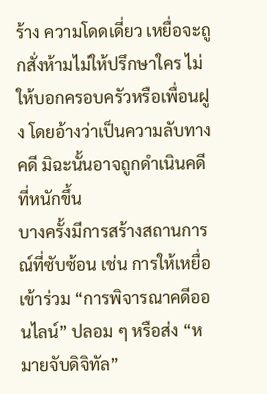ร้าง ความโดดเดี่ยว เหยื่อจะถูกสั่งห้ามไม่ให้ปรึกษาใคร ไม่ให้บอกครอบครัวหรือเพื่อนฝูง โดยอ้างว่าเป็นความลับทางคดี มิฉะนั้นอาจถูกดำเนินคดีที่หนักขึ้น
บางครั้งมีการสร้างสถานการณ์ที่ซับซ้อน เช่น การให้เหยื่อเข้าร่วม “การพิจารณาคดีออนไลน์” ปลอม ๆ หรือส่ง “หมายจับดิจิทัล”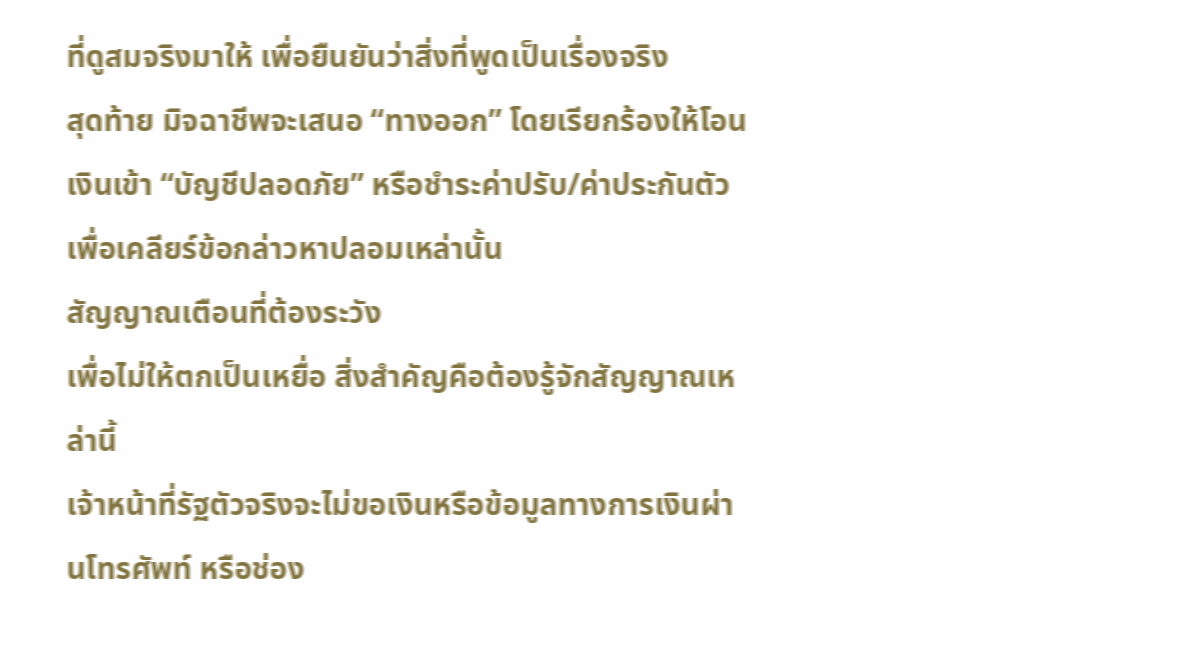ที่ดูสมจริงมาให้ เพื่อยืนยันว่าสิ่งที่พูดเป็นเรื่องจริง
สุดท้าย มิจฉาชีพจะเสนอ “ทางออก” โดยเรียกร้องให้โอนเงินเข้า “บัญชีปลอดภัย” หรือชำระค่าปรับ/ค่าประกันตัว เพื่อเคลียร์ข้อกล่าวหาปลอมเหล่านั้น
สัญญาณเตือนที่ต้องระวัง
เพื่อไม่ให้ตกเป็นเหยื่อ สิ่งสำคัญคือต้องรู้จักสัญญาณเหล่านี้
เจ้าหน้าที่รัฐตัวจริงจะไม่ขอเงินหรือข้อมูลทางการเงินผ่านโทรศัพท์ หรือช่อง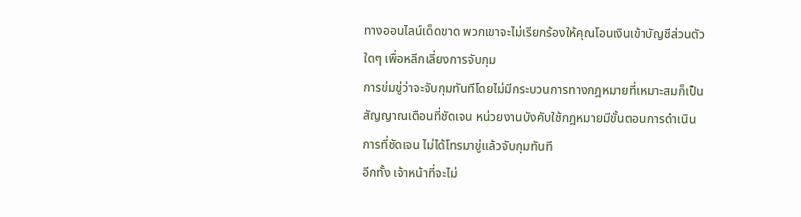ทางออนไลน์เด็ดขาด พวกเขาจะไม่เรียกร้องให้คุณโอนเงินเข้าบัญชีส่วนตัวใดๆ เพื่อหลีกเลี่ยงการจับกุม
การข่มขู่ว่าจะจับกุมทันทีโดยไม่มีกระบวนการทางกฎหมายที่เหมาะสมก็เป็นสัญญาณเตือนที่ชัดเจน หน่วยงานบังคับใช้กฎหมายมีขั้นตอนการดำเนินการที่ชัดเจน ไม่ได้โทรมาขู่แล้วจับกุมทันที
อีกทั้ง เจ้าหน้าที่จะไม่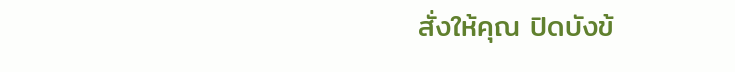สั่งให้คุณ ปิดบังข้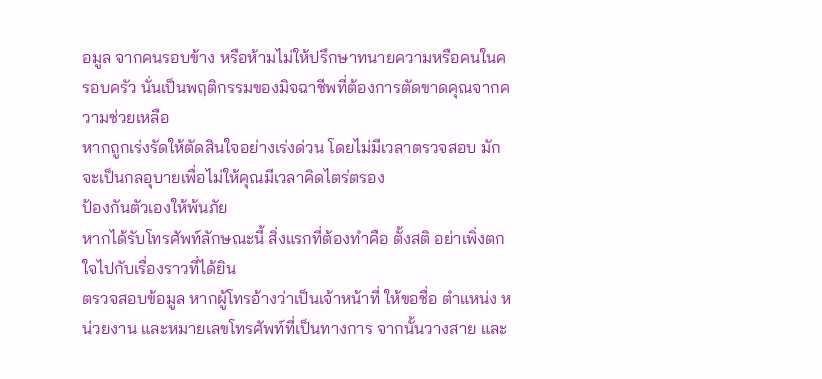อมูล จากคนรอบข้าง หรือห้ามไม่ให้ปรึกษาทนายความหรือคนในครอบครัว นั่นเป็นพฤติกรรมของมิจฉาชีพที่ต้องการตัดขาดคุณจากความช่วยเหลือ
หากถูกเร่งรัดให้ตัดสินใจอย่างเร่งด่วน โดยไม่มีเวลาตรวจสอบ มักจะเป็นกลอุบายเพื่อไม่ให้คุณมีเวลาคิดไตร่ตรอง
ป้องกันตัวเองให้พ้นภัย
หากได้รับโทรศัพท์ลักษณะนี้ สิ่งแรกที่ต้องทำคือ ตั้งสติ อย่าเพิ่งตกใจไปกับเรื่องราวที่ได้ยิน
ตรวจสอบข้อมูล หากผู้โทรอ้างว่าเป็นเจ้าหน้าที่ ให้ขอชื่อ ตำแหน่ง หน่วยงาน และหมายเลขโทรศัพท์ที่เป็นทางการ จากนั้นวางสาย และ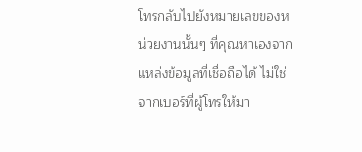โทรกลับไปยังหมายเลขของหน่วยงานนั้นๆ ที่คุณหาเองจากแหล่งข้อมูลที่เชื่อถือได้ ไม่ใช่จากเบอร์ที่ผู้โทรให้มา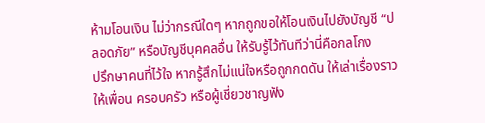ห้ามโอนเงิน ไม่ว่ากรณีใดๆ หากถูกขอให้โอนเงินไปยังบัญชี “ปลอดภัย” หรือบัญชีบุคคลอื่น ให้รับรู้ไว้ทันทีว่านี่คือกลโกง
ปรึกษาคนที่ไว้ใจ หากรู้สึกไม่แน่ใจหรือถูกกดดัน ให้เล่าเรื่องราวให้เพื่อน ครอบครัว หรือผู้เชี่ยวชาญฟัง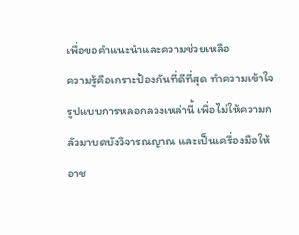เพื่อขอคำแนะนำและความช่วยเหลือ
ความรู้คือเกราะป้องกันที่ดีที่สุด ทำความเข้าใจรูปแบบการหลอกลวงเหล่านี้ เพื่อไม่ให้ความกลัวมาบดบังวิจารณญาณ และเป็นเครื่องมือให้อาช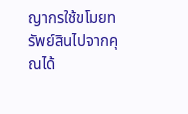ญากรใช้ขโมยทรัพย์สินไปจากคุณได้